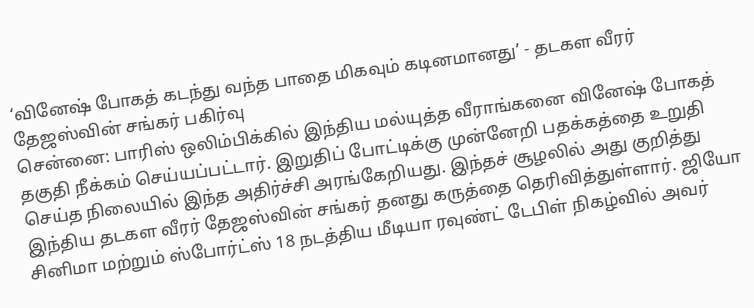‘வினேஷ் போகத் கடந்து வந்த பாதை மிகவும் கடினமானது’ - தடகள வீரர் தேஜஸ்வின் சங்கர் பகிர்வு
சென்னை: பாரிஸ் ஒலிம்பிக்கில் இந்திய மல்யுத்த வீராங்கனை வினேஷ் போகத் தகுதி நீக்கம் செய்யப்பட்டார். இறுதிப் போட்டிக்கு முன்னேறி பதக்கத்தை உறுதி செய்த நிலையில் இந்த அதிர்ச்சி அரங்கேறியது. இந்தச் சூழலில் அது குறித்து இந்திய தடகள வீரர் தேஜஸ்வின் சங்கர் தனது கருத்தை தெரிவித்துள்ளார். ஜியோ சினிமா மற்றும் ஸ்போர்ட்ஸ் 18 நடத்திய மீடியா ரவுண்ட் டேபிள் நிகழ்வில் அவர்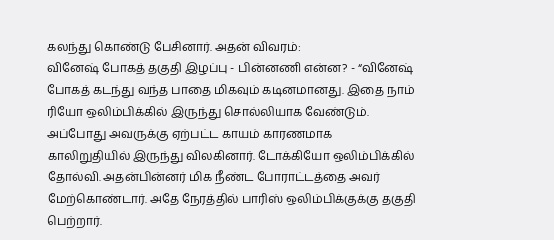கலந்து கொண்டு பேசினார். அதன் விவரம்:
வினேஷ் போகத் தகுதி இழப்பு - பின்னணி என்ன? - “வினேஷ் போகத் கடந்து வந்த பாதை மிகவும் கடினமானது. இதை நாம் ரியோ ஒலிம்பிக்கில் இருந்து சொல்லியாக வேண்டும். அப்போது அவருக்கு ஏற்பட்ட காயம் காரணமாக காலிறுதியில் இருந்து விலகினார். டோக்கியோ ஒலிம்பிக்கில் தோல்வி. அதன்பின்னர் மிக நீண்ட போராட்டத்தை அவர் மேற்கொண்டார். அதே நேரத்தில் பாரிஸ் ஒலிம்பிக்குக்கு தகுதி பெற்றார்.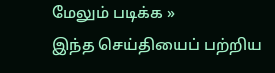மேலும் படிக்க »
இந்த செய்தியைப் பற்றிய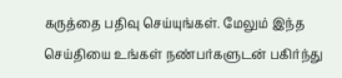கருத்தை பதிவு செய்யுங்கள். மேலும் இந்த செய்தியை உங்கள் நண்பர்களுடன் பகிர்ந்து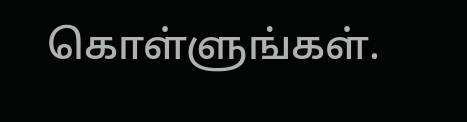கொள்ளுங்கள்.